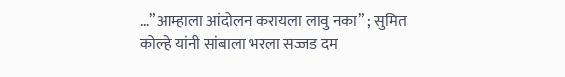…”आम्हाला आंदोलन करायला लावु नका” ; सुमित कोल्हे यांनी सांबाला भरला सज्जड दम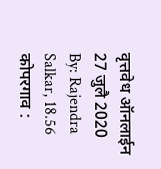वृत्तवेध ऑनलाईन 27 जुलै 2020
By: Rajendra Salkar, 18.56
कोपरगाव :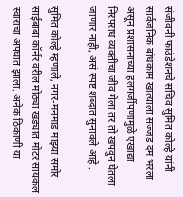संजीवनी फाउंडेशनचे सचिव सुमित कोल्हे यांनी सार्वजनिक बांधकाम खात्याला सज्जड दम भरला असून प्रशासनाच्या हलगर्जीपणामुळे एखाद्या निरपराध व्यक्तीचा जीव गेला तर तो खपवुन घेतला जाणार नाही, असं स्पष्ट शब्दात सुनावले आहे .

सुमित कोल्हे म्हणाले, नगर-मनमाड माझ्या समोर साईबाबा कॉर्नर वरील मोठ्या खड्यात मोटर सायकल स्वाराचा अपघात झाला. अनेक ठिकाणी या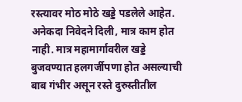रस्त्यावर मोठ मोठे खड्डे पडलेले आहेत. अनेकदा निवेदने दिली, मात्र काम होत नाही. मात्र महामार्गावरील खड्डे बुजवण्यात हलगर्जीपणा होत असल्याची बाब गंभीर असून रस्ते दुरुस्तीतील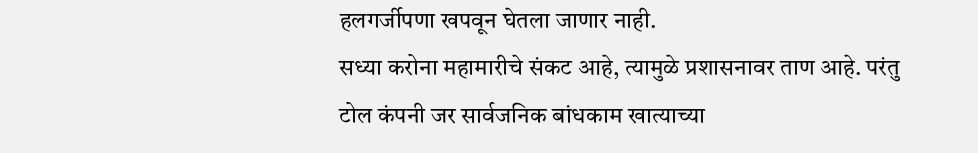हलगर्जीपणा खपवून घेतला जाणार नाही.
सध्या करोना महामारीचे संकट आहे, त्यामुळे प्रशासनावर ताण आहे. परंतु टोल कंपनी जर सार्वजनिक बांधकाम खात्याच्या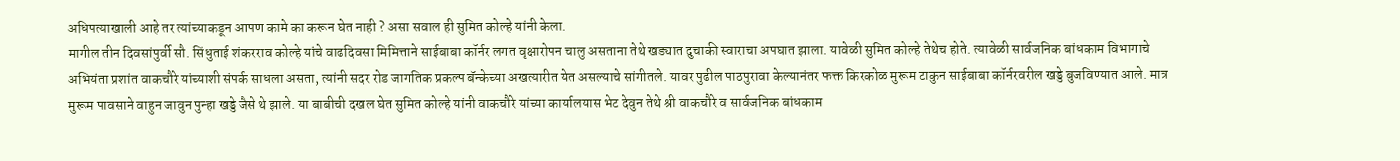अधिपत्याखाली आहे तर त्यांच्याकडून आपण कामे का करून घेत नाही ? असा सवाल ही सुमित कोल्हे यांनी केला.
मागील तीन दिवसांपुर्वी सौ. सिंधुताई शंकरराव कोल्हे यांचे वाढदिवसा मिमित्ताने साईबाबा कॉर्नर लगत वृक्षारोपन चालु असताना तेथे खड्यात दुचाकी स्वाराचा अपघात झाला. यावेळी सुमित कोल्हे तेथेच होते. त्यावेळी सार्वजनिक बांधकाम विभागाचे अभियंता प्रशांत वाकचौरे यांच्याशी संपर्क साधला असता, त्यांनी सदर रोड जागतिक प्रकल्प बॅन्केच्या अखत्यारीत येत असल्याचे सांगीतले. यावर पुढील पाठपुरावा केल्यानंतर फक्त किरकोळ मुरूम टाकुन साईबाबा कॉर्नरवरील खड्डे बुजविण्यात आले. मात्र मुरूम पावसाने वाहुन जावुन पुन्हा खड्डे जैसे थे झाले. या बाबीची दखल घेत सुमित कोल्हे यांनी वाकचौरे यांच्या कार्यालयास भेट देवुन तेथे श्री वाकचौरे व सार्वजनिक बांधकाम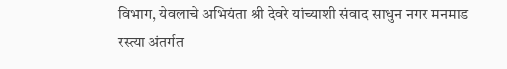विभाग, येवलाचे अभियंता श्री देवरे यांच्याशी संवाद साधुन नगर मनमाड रस्त्या अंतर्गत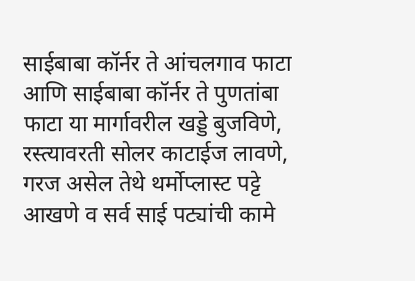साईबाबा कॉर्नर ते आंचलगाव फाटा आणि साईबाबा कॉर्नर ते पुणतांबा फाटा या मार्गावरील खड्डे बुजविणे, रस्त्यावरती सोलर काटाईज लावणे, गरज असेल तेथे थर्मोप्लास्ट पट्टे आखणे व सर्व साई पट्यांची कामे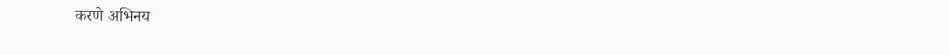करणे अभिनय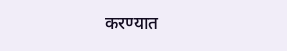करण्यात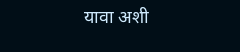यावा अशी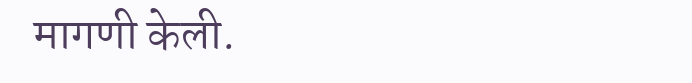मागणी केली.